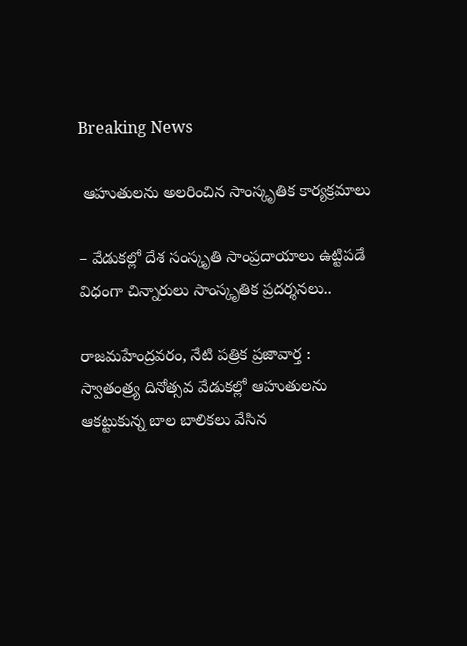Breaking News

 ఆహుతులను అలరించిన సాంస్కృతిక కార్యక్రమాలు

– వేడుకల్లో దేశ సంస్కృతి సాంప్రదాయాలు ఉట్టిపడే విధంగా చిన్నారులు సాంస్కృతిక ప్రదర్శనలు..

రాజమహేంద్రవరం, నేటి పత్రిక ప్రజావార్త :
స్వాతంత్ర్య దినోత్సవ వేడుకల్లో ఆహుతులను ఆకట్టుకున్న బాల బాలికలు వేసిన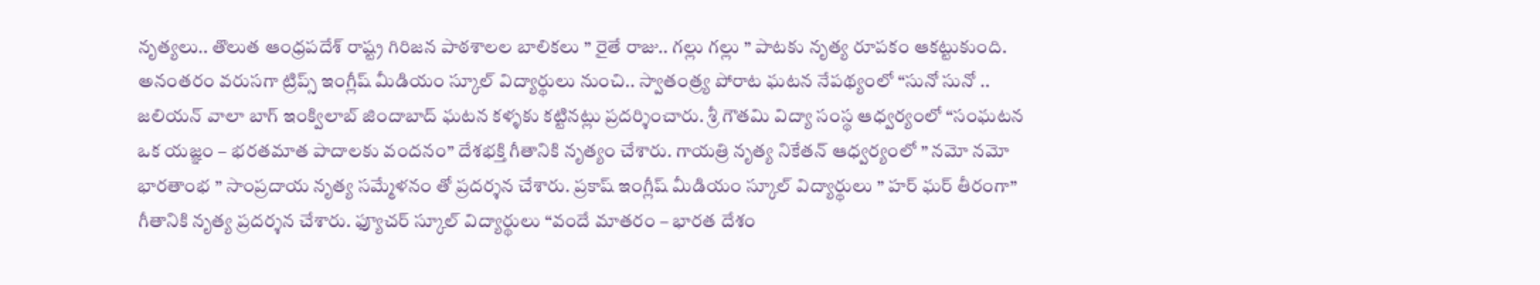నృత్యలు.. తొలుత ఆంధ్రపదేశ్ రాష్ట్ర గిరిజన పాఠశాలల బాలికలు ” రైతే రాజు.. గల్లు గల్లు ” పాటకు నృత్య రూపకం ఆకట్టుకుంది. అనంతరం వరుసగా ట్రిప్స్ ఇంగ్లీష్ మీడియం స్కూల్ విద్యార్థులు నుంచి.. స్వాతంత్ర్య పోరాట ఘటన నేపథ్యంలో “సునో సునో .. జలియన్ వాలా బాగ్ ఇంక్విలాబ్ జిందాబాద్ ఘటన కళ్ళకు కట్టినట్లు ప్రదర్శించారు. శ్రీ గౌతమి విద్యా సంస్థ ఆధ్వర్యంలో “సంఘటన ఒక యజ్ఞం – భరతమాత పాదాలకు వందనం” దేశభక్తి గీతానికి నృత్యం చేశారు. గాయత్రి నృత్య నికేతన్ ఆధ్వర్యంలో ” నమో నమో భారతాంభ ” సాంప్రదాయ నృత్య సమ్మేళనం తో ప్రదర్శన చేశారు. ప్రకాష్ ఇంగ్లీష్ మీడియం స్కూల్ విద్యార్థులు ” హర్ ఘర్ తీరంగా” గీతానికి నృత్య ప్రదర్శన చేశారు. ఫ్యూచర్ స్కూల్ విద్యార్థులు “వందే మాతరం – భారత దేశం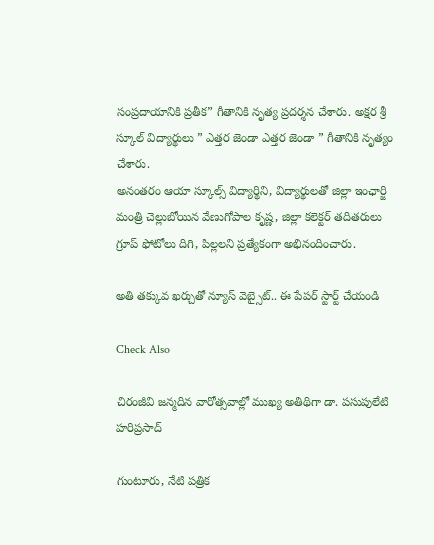సంప్రదాయానికి ప్రతీక” గీతానికి నృత్య ప్రదర్శన చేశారు. అక్షర శ్రీ స్కూల్ విద్యార్థులు ” ఎత్తర జెండా ఎత్తర జెండా ” గీతానికి నృత్యం చేశారు.
అనంతరం ఆయా స్కూల్స్ విద్యార్థిని, విద్యార్థులతో జిల్లా ఇంఛార్జి మంత్రి చెల్లుబోయిన వేణుగోపాల కృష్ణ, జిల్లా కలెక్టర్ తదితరులు గ్రూప్ ఫోటోలు దిగి, పిల్లలని ప్రత్యేకంగా అభినందించారు.

అతి తక్కువ ఖర్చుతో న్యూస్ వెబ్సైట్.. ఈ పేపర్ స్టార్ట్ చేయండి

Check Also

చిరంజీవి జన్మదిన వారోత్సవాల్లో ముఖ్య అతిథిగా డా. పసుపులేటి హరిప్రసాద్

గుంటూరు, నేటి పత్రిక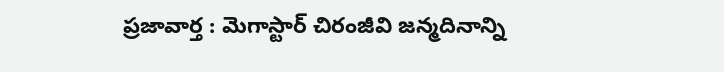ప్రజావార్త : మెగాస్టార్ చిరంజీవి జన్మదినాన్ని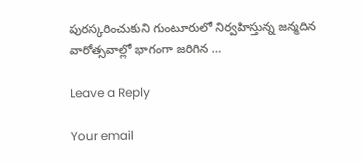పురస్కరించుకుని గుంటూరులో నిర్వహిస్తున్న జన్మదిన వారోత్సవాల్లో భాగంగా జరిగిన …

Leave a Reply

Your email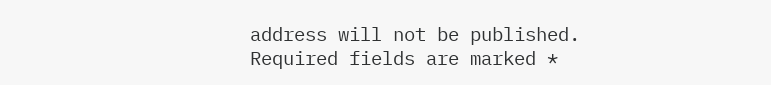address will not be published. Required fields are marked *